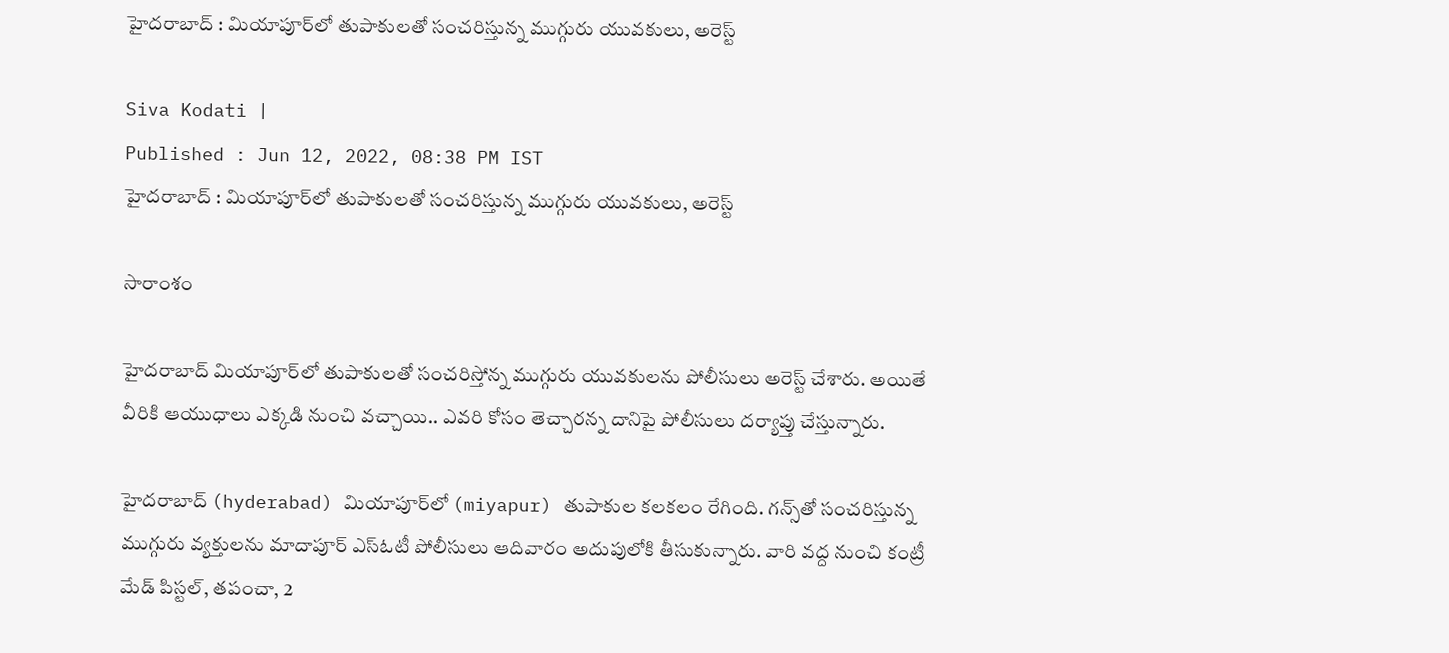హైదరాబాద్ : మియాపూర్‌లో తుపాకులతో సంచరిస్తున్న ముగ్గురు యువకులు, అరెస్ట్

Siva Kodati |
Published : Jun 12, 2022, 08:38 PM IST
హైదరాబాద్ : మియాపూర్‌లో తుపాకులతో సంచరిస్తున్న ముగ్గురు యువకులు, అరెస్ట్

సారాంశం

హైదరాబాద్ మియాపూర్‌లో తుపాకులతో సంచరిస్తోన్న ముగ్గురు యువకులను పోలీసులు అరెస్ట్ చేశారు. అయితే వీరికి ఆయుధాలు ఎక్కడి నుంచి వచ్చాయి.. ఎవరి కోసం తెచ్చారన్న దానిపై పోలీసులు దర్యాప్తు చేస్తున్నారు.

హైదరాబాద్ (hyderabad) మియాపూర్‌లో (miyapur) తుపాకుల కలకలం రేగింది. గన్స్‌తో సంచరిస్తున్న ముగ్గురు వ్యక్తులను మాదాపూర్ ఎస్ఓటీ పోలీసులు ఆదివారం అదుపులోకి తీసుకున్నారు. వారి వద్ద నుంచి కంట్రీ మేడ్ పిస్టల్, తపంచా, 2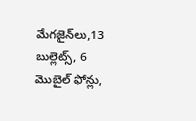మేగజైన్‌లు,13 బుల్లెట్స్, 6 మొబైల్ ఫోన్లు,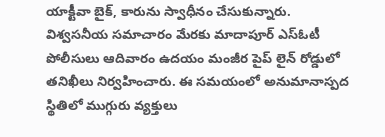యాక్టీవా బైక్, కారును స్వాధీనం చేసుకున్నారు. విశ్వసనీయ సమాచారం మేరకు మాదాపూర్ ఎస్ఓటీ పోలీసులు ఆదివారం ఉదయం మంజీర పైప్ లైన్ రోడ్డులో తనిఖీలు నిర్వహించారు. ఈ సమయంలో అనుమానాస్పద స్థితిలో ముగ్గురు వ్యక్తులు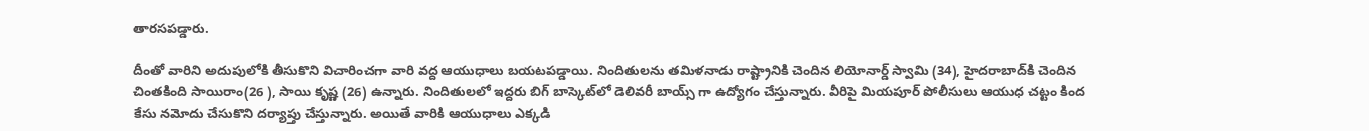తారసపడ్డారు.

దీంతో వారిని అదుపులోకి తీసుకొని విచారించగా వారి వద్ద ఆయుధాలు బయటపడ్డాయి. నిందితులను తమిళనాడు రాష్ట్రానికి చెందిన లియోనార్డ్ స్వామి (34), హైదరాబాద్‌కి చెందిన చింతకింది సాయిరాం(26 ), సాయి కృష్ణ (26) ఉన్నారు. నిందితులలో ఇద్దరు బిగ్ బాస్కెట్‌లో డెలివరీ బాయ్స్ గా ఉద్యోగం చేస్తున్నారు. వీరిపై మియపూర్ పోలీసులు ఆయుధ చట్టం కింద కేసు నమోదు చేసుకొని దర్యాప్తు చేస్తున్నారు. అయితే వారికి ఆయుధాలు ఎక్కడి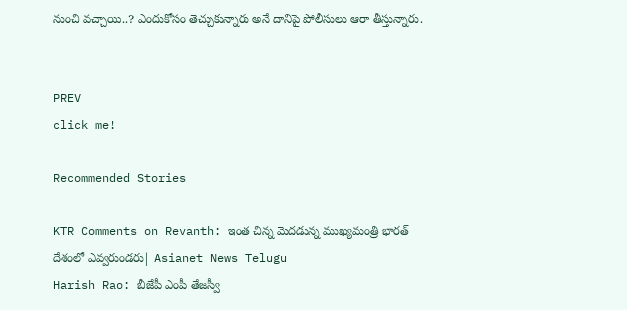నుంచి వచ్చాయి..? ఎందుకోసం తెచ్చుకున్నారు అనే దానిపై పోలీసులు ఆరా తీస్తున్నారు.


PREV
click me!

Recommended Stories

KTR Comments on Revanth: ఇంత చిన్న మెదడున్న ముఖ్యమంత్రి భారత్ దేశంలో ఎవ్వరుండరు| Asianet News Telugu
Harish Rao: బీజేపీ ఎంపీ తేజస్వీ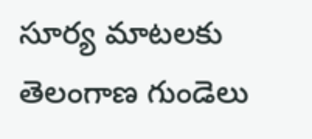సూర్య మాటలకు తెలంగాణ గుండెలు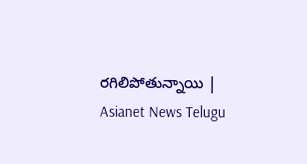రగిలిపోతున్నాయి | Asianet News Telugu